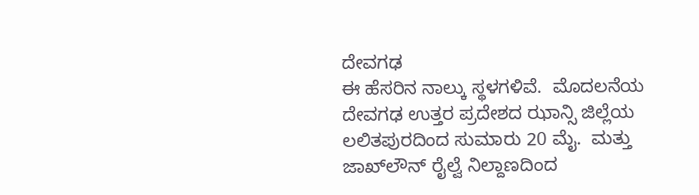ದೇವಗಢ
ಈ ಹೆಸರಿನ ನಾಲ್ಕು ಸ್ಥಳಗಳಿವೆ.  ಮೊದಲನೆಯ ದೇವಗಢ ಉತ್ತರ ಪ್ರದೇಶದ ಝಾನ್ಸಿ ಜಿಲ್ಲೆಯ ಲಲಿತಪುರದಿಂದ ಸುಮಾರು 20 ಮೈ.  ಮತ್ತು ಜಾಖ್‍ಲೌನ್ ರೈಲ್ವೆ ನಿಲ್ದಾಣದಿಂದ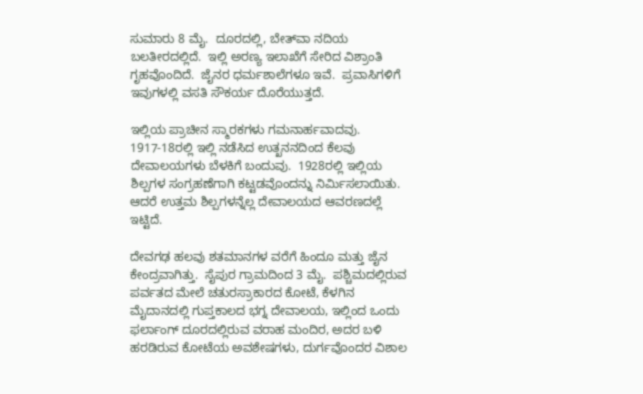ಸುಮಾರು 8 ಮೈ.  ದೂರದಲ್ಲಿ, ಬೇತ್‍ವಾ ನದಿಯ ಬಲತೀರದಲ್ಲಿದೆ.  ಇಲ್ಲಿ ಅರಣ್ಯ ಇಲಾಖೆಗೆ ಸೇರಿದ ವಿಶ್ರಾಂತಿ ಗೃಹವೊಂದಿದೆ.  ಜೈನರ ಧರ್ಮಶಾಲೆಗಳೂ ಇವೆ.  ಪ್ರವಾಸಿಗಳಿಗೆ ಇವುಗಳಲ್ಲಿ ವಸತಿ ಸೌಕರ್ಯ ದೊರೆಯುತ್ತದೆ.

ಇಲ್ಲಿಯ ಪ್ರಾಚೀನ ಸ್ಮಾರಕಗಳು ಗಮನಾರ್ಹವಾದವು.  1917-18ರಲ್ಲಿ ಇಲ್ಲಿ ನಡೆಸಿದ ಉತ್ಖನನದಿಂದ ಕೆಲವು ದೇವಾಲಯಗಳು ಬೆಳಕಿಗೆ ಬಂದುವು.  1928ರಲ್ಲಿ ಇಲ್ಲಿಯ ಶಿಲ್ಪಗಳ ಸಂಗ್ರಹಣೆಗಾಗಿ ಕಟ್ಟಡವೊಂದನ್ನು ನಿರ್ಮಿಸಲಾಯಿತು.  ಆದರೆ ಉತ್ತಮ ಶಿಲ್ಪಗಳನ್ನೆಲ್ಲ ದೇವಾಲಯದ ಆವರಣದಲ್ಲೆ ಇಟ್ಟಿದೆ.

ದೇವಗಢ ಹಲವು ಶತಮಾನಗಳ ವರೆಗೆ ಹಿಂದೂ ಮತ್ತು ಜೈನ ಕೇಂದ್ರವಾಗಿತ್ತು.  ಸೈಪುರ ಗ್ರಾಮದಿಂದ 3 ಮೈ.  ಪಶ್ಚಿಮದಲ್ಲಿರುವ ಪರ್ವತದ ಮೇಲೆ ಚತುರಸ್ರಾಕಾರದ ಕೋಟೆ, ಕೆಳಗಿನ ಮೈದಾನದಲ್ಲಿ ಗುಪ್ತಕಾಲದ ಭಗ್ನ ದೇವಾಲಯ, ಇಲ್ಲಿಂದ ಒಂದು ಫರ್ಲಾಂಗ್ ದೂರದಲ್ಲಿರುವ ವರಾಹ ಮಂದಿರ, ಅದರ ಬಳಿ ಹರಡಿರುವ ಕೋಟೆಯ ಅವಶೇಷಗಳು, ದುರ್ಗವೊಂದರ ವಿಶಾಲ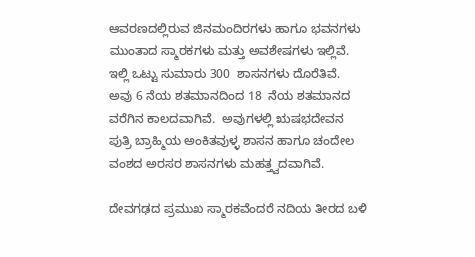ಆವರಣದಲ್ಲಿರುವ ಜಿನಮಂದಿರಗಳು ಹಾಗೂ ಭವನಗಳು ಮುಂತಾದ ಸ್ಮಾರಕಗಳು ಮತ್ತು ಅವಶೇಷಗಳು ಇಲ್ಲಿವೆ.  ಇಲ್ಲಿ ಒಟ್ಟು ಸುಮಾರು 300  ಶಾಸನಗಳು ದೊರೆತಿವೆ.  ಅವು 6 ನೆಯ ಶತಮಾನದಿಂದ 18  ನೆಯ ಶತಮಾನದ ವರೆಗಿನ ಕಾಲದವಾಗಿವೆ.  ಅವುಗಳಲ್ಲಿ ಋಷಭದೇವನ ಪುತ್ರಿ ಬ್ರಾಹ್ಮಿಯ ಅಂಕಿತವುಳ್ಳ ಶಾಸನ ಹಾಗೂ ಚಂದೇಲ ವಂಶದ ಅರಸರ ಶಾಸನಗಳು ಮಹತ್ತ್ವದವಾಗಿವೆ.

ದೇವಗಢದ ಪ್ರಮುಖ ಸ್ಮಾರಕವೆಂದರೆ ನದಿಯ ತೀರದ ಬಳಿ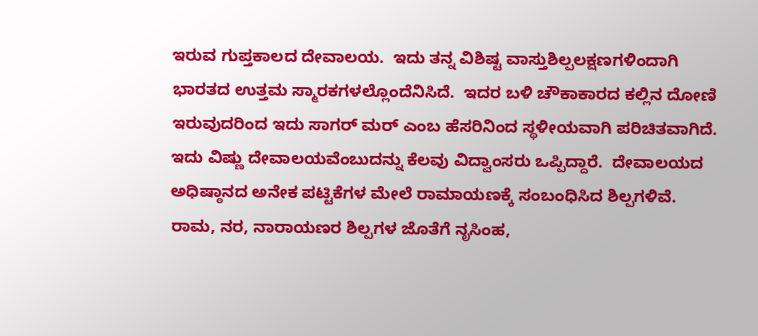ಇರುವ ಗುಪ್ತಕಾಲದ ದೇವಾಲಯ.  ಇದು ತನ್ನ ವಿಶಿಷ್ಟ ವಾಸ್ತುಶಿಲ್ಪಲಕ್ಷಣಗಳಿಂದಾಗಿ ಭಾರತದ ಉತ್ತಮ ಸ್ಮಾರಕಗಳಲ್ಲೊಂದೆನಿಸಿದೆ.  ಇದರ ಬಳಿ ಚೌಕಾಕಾರದ ಕಲ್ಲಿನ ದೋಣಿ ಇರುವುದರಿಂದ ಇದು ಸಾಗರ್ ಮರ್ ಎಂಬ ಹೆಸರಿನಿಂದ ಸ್ಥಳೀಯವಾಗಿ ಪರಿಚಿತವಾಗಿದೆ.  ಇದು ವಿಷ್ಣು ದೇವಾಲಯವೆಂಬುದನ್ನು ಕೆಲವು ವಿದ್ವಾಂಸರು ಒಪ್ಪಿದ್ದಾರೆ.  ದೇವಾಲಯದ ಅಧಿಷ್ಠಾನದ ಅನೇಕ ಪಟ್ಟಿಕೆಗಳ ಮೇಲೆ ರಾಮಾಯಣಕ್ಕೆ ಸಂಬಂಧಿಸಿದ ಶಿಲ್ಪಗಳಿವೆ.  ರಾಮ, ನರ, ನಾರಾಯಣರ ಶಿಲ್ಪಗಳ ಜೊತೆಗೆ ನೃಸಿಂಹ,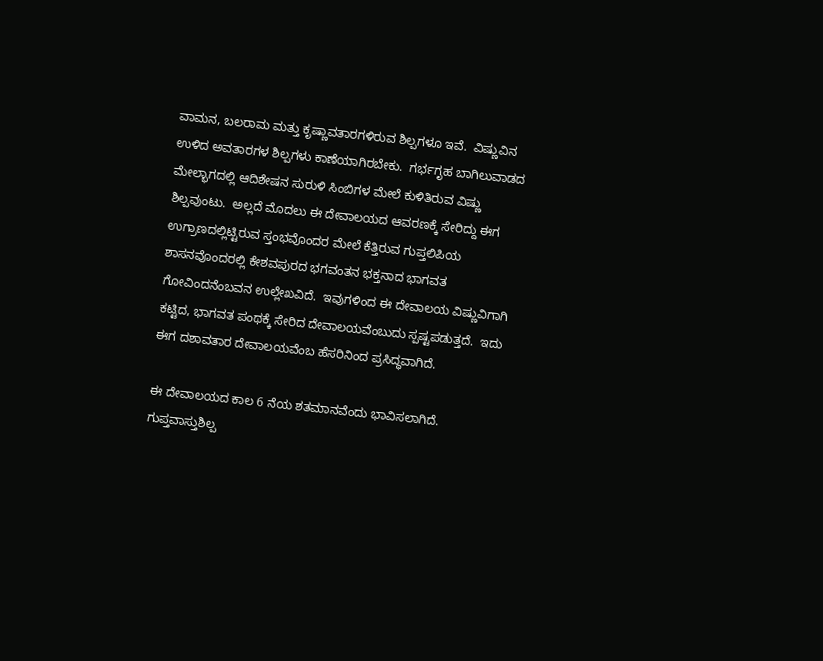ವಾಮನ, ಬಲರಾಮ ಮತ್ತು ಕೃಷ್ಣಾವತಾರಗಳಿರುವ ಶಿಲ್ಪಗಳೂ ಇವೆ.  ವಿಷ್ಣುವಿನ ಉಳಿದ ಅವತಾರಗಳ ಶಿಲ್ಪಗಳು ಕಾಣೆಯಾಗಿರಬೇಕು.  ಗರ್ಭಗೃಹ ಬಾಗಿಲುವಾಡದ ಮೇಲ್ಭಾಗದಲ್ಲಿ ಆದಿಶೇಷನ ಸುರುಳಿ ಸಿಂಬಿಗಳ ಮೇಲೆ ಕುಳಿತಿರುವ ವಿಷ್ಣು ಶಿಲ್ಪವುಂಟು.  ಅಲ್ಲದೆ ಮೊದಲು ಈ ದೇವಾಲಯದ ಆವರಣಕ್ಕೆ ಸೇರಿದ್ದು ಈಗ ಉಗ್ರಾಣದಲ್ಲಿಟ್ಟಿರುವ ಸ್ತಂಭವೊಂದರ ಮೇಲೆ ಕೆತ್ತಿರುವ ಗುಪ್ತಲಿಪಿಯ ಶಾಸನವೊಂದರಲ್ಲಿ ಕೇಶವಪುರದ ಭಗವಂತನ ಭಕ್ತನಾದ ಭಾಗವತ ಗೋವಿಂದನೆಂಬವನ ಉಲ್ಲೇಖವಿದೆ.  ಇವುಗಳಿಂದ ಈ ದೇವಾಲಯ ವಿಷ್ಣುವಿಗಾಗಿ ಕಟ್ಟಿದ, ಭಾಗವತ ಪಂಥಕ್ಕೆ ಸೇರಿದ ದೇವಾಲಯವೆಂಬುದು ಸ್ಪಷ್ಟಪಡುತ್ತದೆ.  ಇದು ಈಗ ದಶಾವತಾರ ದೇವಾಲಯವೆಂಬ ಹೆಸರಿನಿಂದ ಪ್ರಸಿದ್ಧವಾಗಿದೆ.

ಈ ದೇವಾಲಯದ ಕಾಲ 6 ನೆಯ ಶತಮಾನವೆಂದು ಭಾವಿಸಲಾಗಿದೆ.  ಗುಪ್ತವಾಸ್ತುಶಿಲ್ಪ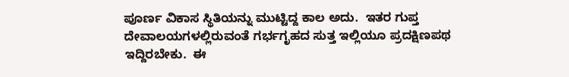ಪೂರ್ಣ ವಿಕಾಸ ಸ್ಥಿತಿಯನ್ನು ಮುಟ್ಟಿದ್ದ ಕಾಲ ಅದು.  ಇತರ ಗುಪ್ತ ದೇವಾಲಯಗಳಲ್ಲಿರುವಂತೆ ಗರ್ಭಗೃಹದ ಸುತ್ತ ಇಲ್ಲಿಯೂ ಪ್ರದಕ್ಷಿಣಪಥ ಇದ್ದಿರಬೇಕು.  ಈ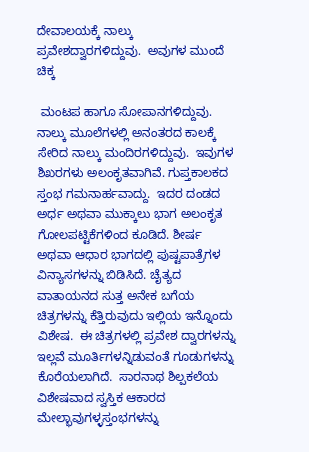ದೇವಾಲಯಕ್ಕೆ ನಾಲ್ಕು ಪ್ರವೇಶದ್ವಾರಗಳಿದ್ದುವು.  ಅವುಗಳ ಮುಂದೆ ಚಿಕ್ಕ

 ಮಂಟಪ ಹಾಗೂ ಸೋಪಾನಗಳಿದ್ದುವು.  ನಾಲ್ಕು ಮೂಲೆಗಳಲ್ಲಿ ಅನಂತರದ ಕಾಲಕ್ಕೆ ಸೇರಿದ ನಾಲ್ಕು ಮಂದಿರಗಳಿದ್ದುವು.  ಇವುಗಳ ಶಿಖರಗಳು ಅಲಂಕೃತವಾಗಿವೆ. ಗುಪ್ತಕಾಲಕದ ಸ್ತಂಭ ಗಮನಾರ್ಹವಾದ್ದು.  ಇದರ ದಂಡದ ಅರ್ಧ ಅಥವಾ ಮುಕ್ಕಾಲು ಭಾಗ ಅಲಂಕೃತ ಗೋಲಪಟ್ಟಿಕೆಗಳಿಂದ ಕೂಡಿದೆ. ಶೀರ್ಷ ಅಥವಾ ಆಧಾರ ಭಾಗದಲ್ಲಿ ಪುಷ್ಟಪಾತ್ರೆಗಳ ವಿನ್ಯಾಸಗಳನ್ನು ಬಿಡಿಸಿದೆ. ಚೈತ್ಯದ ವಾತಾಯನದ ಸುತ್ತ ಅನೇಕ ಬಗೆಯ ಚಿತ್ರಗಳನ್ನು ಕೆತ್ತಿರುವುದು ಇಲ್ಲಿಯ ಇನ್ನೊಂದು ವಿಶೇಷ.  ಈ ಚಿತ್ರಗಳಲ್ಲಿ ಪ್ರವೇಶ ದ್ವಾರಗಳನ್ನು ಇಲ್ಲವೆ ಮೂರ್ತಿಗಳನ್ನಿಡುವಂತೆ ಗೂಡುಗಳನ್ನು ಕೊರೆಯಲಾಗಿದೆ.  ಸಾರನಾಥ ಶಿಲ್ಪಕಲೆಯ ವಿಶೇಷವಾದ ಸ್ವಸ್ತಿಕ ಆಕಾರದ ಮೇಲ್ಭಾವುಗಳ್ಳಸ್ತಂಭಗಳನ್ನು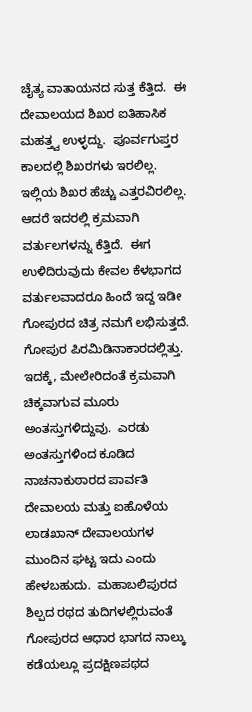ಚೈತ್ಯ ವಾತಾಯನದ ಸುತ್ತ ಕೆತ್ತಿದ.  ಈ ದೇವಾಲಯದ ಶಿಖರ ಐತಿಹಾಸಿಕ ಮಹತ್ತ್ವ ಉಳ್ಳದ್ದು.  ಪೂರ್ವಗುಪ್ತರ ಕಾಲದಲ್ಲಿ ಶಿಖರಗಳು ಇರಲಿಲ್ಲ.  ಇಲ್ಲಿಯ ಶಿಖರ ಹೆಚ್ಚು ಎತ್ತರವಿರಲಿಲ್ಲ.  ಆದರೆ ಇದರಲ್ಲಿ ಕ್ರಮವಾಗಿ ವರ್ತುಲಗಳನ್ನು ಕೆತ್ತಿದೆ.  ಈಗ ಉಳಿದಿರುವುದು ಕೇವಲ ಕೆಳಭಾಗದ ವರ್ತುಲವಾದರೂ ಹಿಂದೆ ಇದ್ದ ಇಡೀ ಗೋಪುರದ ಚಿತ್ರ ನಮಗೆ ಲಭಿಸುತ್ತದೆ.  ಗೋಪುರ ಪಿರಮಿಡಿನಾಕಾರದಲ್ಲಿತ್ತು.  ಇದಕ್ಕೆ, ಮೇಲೇರಿದಂತೆ ಕ್ರಮವಾಗಿ ಚಿಕ್ಕವಾಗುವ ಮೂರು ಅಂತಸ್ತುಗಳಿದ್ದುವು.  ಎರಡು ಅಂತಸ್ತುಗಳಿಂದ ಕೂಡಿದ ನಾಚನಾಕುಠಾರದ ಪಾರ್ವತಿ ದೇವಾಲಯ ಮತ್ತು ಐಹೊಳೆಯ ಲಾಡಖಾನ್ ದೇವಾಲಯಗಳ ಮುಂದಿನ ಘಟ್ಟ ಇದು ಎಂದು ಹೇಳಬಹುದು.  ಮಹಾಬಲಿಪುರದ ಶಿಲ್ಪದ ರಥದ ತುದಿಗಳಲ್ಲಿರುವಂತೆ ಗೋಪುರದ ಆಧಾರ ಭಾಗದ ನಾಲ್ಕು ಕಡೆಯಲ್ಲೂ ಪ್ರದಕ್ಷಿಣಪಥದ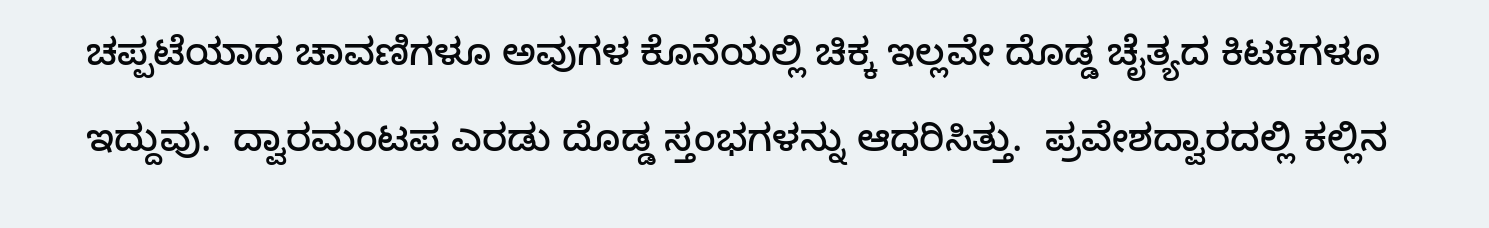ಚಪ್ಪಟೆಯಾದ ಚಾವಣಿಗಳೂ ಅವುಗಳ ಕೊನೆಯಲ್ಲಿ ಚಿಕ್ಕ ಇಲ್ಲವೇ ದೊಡ್ಡ ಚೈತ್ಯದ ಕಿಟಕಿಗಳೂ ಇದ್ದುವು.  ದ್ವಾರಮಂಟಪ ಎರಡು ದೊಡ್ಡ ಸ್ತಂಭಗಳನ್ನು ಆಧರಿಸಿತ್ತು.  ಪ್ರವೇಶದ್ವಾರದಲ್ಲಿ ಕಲ್ಲಿನ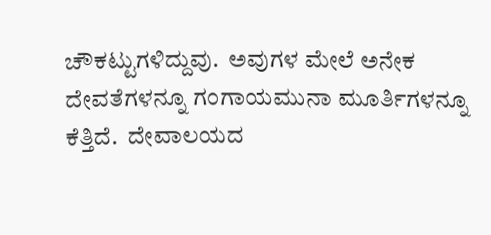ಚೌಕಟ್ಟುಗಳಿದ್ದುವು.  ಅವುಗಳ ಮೇಲೆ ಅನೇಕ ದೇವತೆಗಳನ್ನೂ ಗಂಗಾಯಮುನಾ ಮೂರ್ತಿಗಳನ್ನೂ ಕೆತ್ತಿದೆ.  ದೇವಾಲಯದ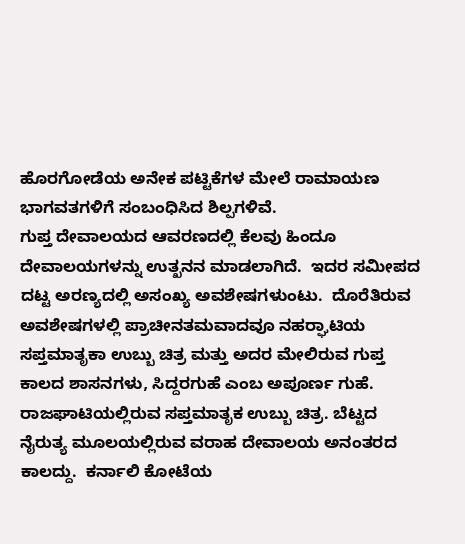ಹೊರಗೋಡೆಯ ಅನೇಕ ಪಟ್ಟಿಕೆಗಳ ಮೇಲೆ ರಾಮಾಯಣ ಭಾಗವತಗಳಿಗೆ ಸಂಬಂಧಿಸಿದ ಶಿಲ್ಪಗಳಿವೆ.
ಗುಪ್ತ ದೇವಾಲಯದ ಆವರಣದಲ್ಲಿ ಕೆಲವು ಹಿಂದೂ ದೇವಾಲಯಗಳನ್ನು ಉತ್ಖನನ ಮಾಡಲಾಗಿದೆ.  ಇದರ ಸಮೀಪದ ದಟ್ಟ ಅರಣ್ಯದಲ್ಲಿ ಅಸಂಖ್ಯ ಅವಶೇಷಗಳುಂಟು.  ದೊರೆತಿರುವ ಅವಶೇಷಗಳಲ್ಲಿ ಪ್ರಾಚೀನತಮವಾದವೂ ನಹರ್‍ಘಾಟಿಯ ಸಪ್ತಮಾತೃಕಾ ಉಬ್ಬು ಚಿತ್ರ ಮತ್ತು ಅದರ ಮೇಲಿರುವ ಗುಪ್ತ ಕಾಲದ ಶಾಸನಗಳು, ಸಿದ್ದರಗುಹೆ ಎಂಬ ಅಪೂರ್ಣ ಗುಹೆ.
ರಾಜಘಾಟಿಯಲ್ಲಿರುವ ಸಪ್ತಮಾತೃಕ ಉಬ್ಬು ಚಿತ್ರ. ಬೆಟ್ಟದ ನೈರುತ್ಯ ಮೂಲಯಲ್ಲಿರುವ ವರಾಹ ದೇವಾಲಯ ಅನಂತರದ ಕಾಲದ್ದು.  ಕರ್ನಾಲಿ ಕೋಟೆಯ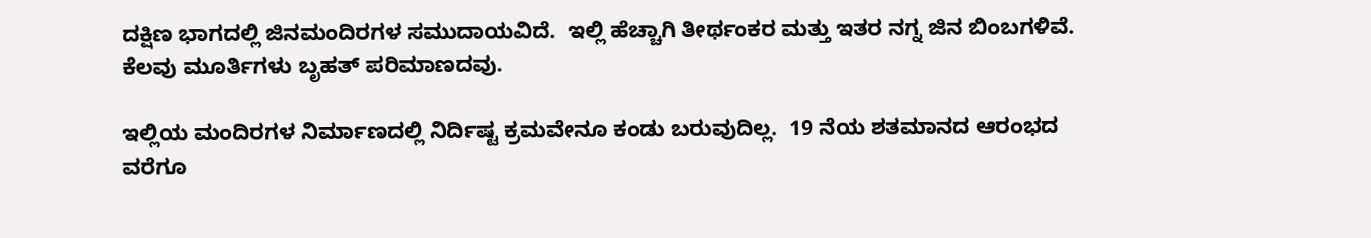ದಕ್ಷಿಣ ಭಾಗದಲ್ಲಿ ಜಿನಮಂದಿರಗಳ ಸಮುದಾಯವಿದೆ.  ಇಲ್ಲಿ ಹೆಚ್ಚಾಗಿ ತೀರ್ಥಂಕರ ಮತ್ತು ಇತರ ನಗ್ನ ಜಿನ ಬಿಂಬಗಳಿವೆ.  ಕೆಲವು ಮೂರ್ತಿಗಳು ಬೃಹತ್ ಪರಿಮಾಣದವು.

ಇಲ್ಲಿಯ ಮಂದಿರಗಳ ನಿರ್ಮಾಣದಲ್ಲಿ ನಿರ್ದಿಷ್ಟ ಕ್ರಮವೇನೂ ಕಂಡು ಬರುವುದಿಲ್ಲ.  19 ನೆಯ ಶತಮಾನದ ಆರಂಭದ ವರೆಗೂ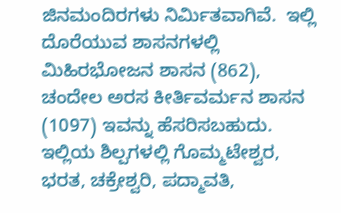ಜಿನಮಂದಿರಗಳು ನಿರ್ಮಿತವಾಗಿವೆ.  ಇಲ್ಲಿ ದೊರೆಯುವ ಶಾಸನಗಳಲ್ಲಿ ಮಿಹಿರಭೋಜನ ಶಾಸನ (862), ಚಂದೇಲ ಅರಸ ಕೀರ್ತಿವರ್ಮನ ಶಾಸನ (1097) ಇವನ್ನು ಹೆಸರಿಸಬಹುದು.  ಇಲ್ಲಿಯ ಶಿಲ್ಪಗಳಲ್ಲಿ ಗೊಮ್ಮಟೇಶ್ವರ, ಭರತ, ಚಕ್ರೇಶ್ವರಿ, ಪದ್ಮಾವತಿ,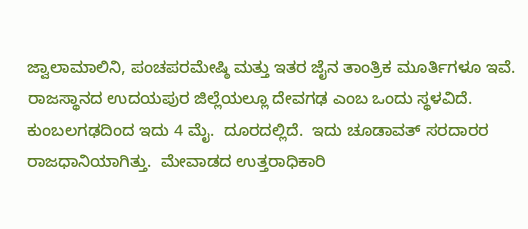ಜ್ವಾಲಾಮಾಲಿನಿ, ಪಂಚಪರಮೇಷ್ಠಿ ಮತ್ತು ಇತರ ಜೈನ ತಾಂತ್ರಿಕ ಮೂರ್ತಿಗಳೂ ಇವೆ.
ರಾಜಸ್ಥಾನದ ಉದಯಪುರ ಜಿಲ್ಲೆಯಲ್ಲೂ ದೇವಗಢ ಎಂಬ ಒಂದು ಸ್ಥಳವಿದೆ.  ಕುಂಬಲಗಢದಿಂದ ಇದು 4 ಮೈ.  ದೂರದಲ್ಲಿದೆ.  ಇದು ಚೂಡಾವತ್ ಸರದಾರರ ರಾಜಧಾನಿಯಾಗಿತ್ತು.  ಮೇವಾಡದ ಉತ್ತರಾಧಿಕಾರಿ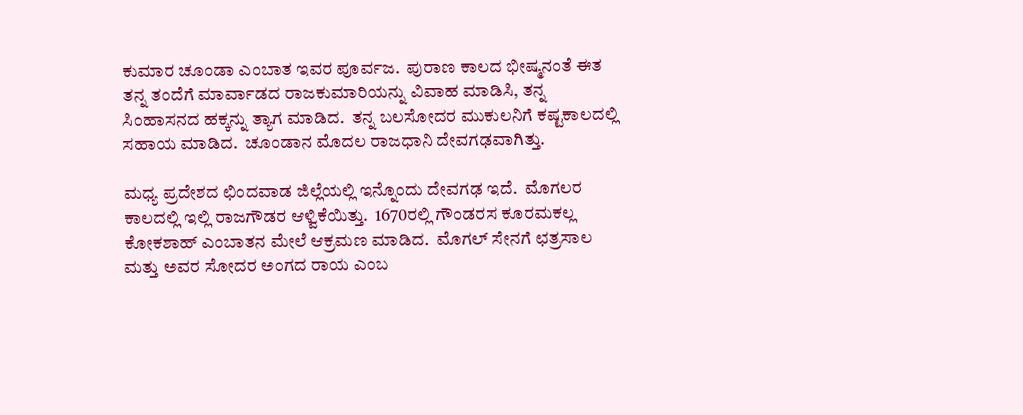ಕುಮಾರ ಚೂಂಡಾ ಎಂಬಾತ ಇವರ ಪೂರ್ವಜ.  ಪುರಾಣ ಕಾಲದ ಭೀಷ್ಮನಂತೆ ಈತ ತನ್ನ ತಂದೆಗೆ ಮಾರ್ವಾಡದ ರಾಜಕುಮಾರಿಯನ್ನು ವಿವಾಹ ಮಾಡಿಸಿ, ತನ್ನ ಸಿಂಹಾಸನದ ಹಕ್ಕನ್ನು ತ್ಯಾಗ ಮಾಡಿದ.  ತನ್ನ ಬಲಸೋದರ ಮುಕುಲನಿಗೆ ಕಷ್ಟಕಾಲದಲ್ಲಿ ಸಹಾಯ ಮಾಡಿದ.  ಚೂಂಡಾನ ಮೊದಲ ರಾಜಧಾನಿ ದೇವಗಢವಾಗಿತ್ತು.

ಮಧ್ಯ ಪ್ರದೇಶದ ಛಿಂದವಾಡ ಜಿಲ್ಲೆಯಲ್ಲಿ ಇನ್ನೊಂದು ದೇವಗಢ ಇದೆ.  ಮೊಗಲರ ಕಾಲದಲ್ಲಿ ಇಲ್ಲಿ ರಾಜಗೌಡರ ಆಳ್ವಿಕೆಯಿತ್ತು.  1670ರಲ್ಲಿ ಗೌಂಡರಸ ಕೂರಮಕಲ್ಲ ಕೋಕಶಾಹ್ ಎಂಬಾತನ ಮೇಲೆ ಆಕ್ರಮಣ ಮಾಡಿದ.  ಮೊಗಲ್ ಸೇನಗೆ ಛತ್ರಸಾಲ ಮತ್ತು ಅವರ ಸೋದರ ಅಂಗದ ರಾಯ ಎಂಬ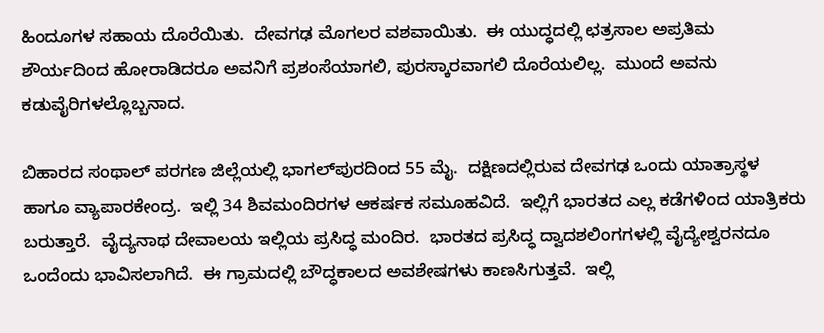ಹಿಂದೂಗಳ ಸಹಾಯ ದೊರೆಯಿತು.  ದೇವಗಢ ಮೊಗಲರ ವಶವಾಯಿತು.  ಈ ಯುದ್ಧದಲ್ಲಿ ಛತ್ರಸಾಲ ಅಪ್ರತಿಮ ಶೌರ್ಯದಿಂದ ಹೋರಾಡಿದರೂ ಅವನಿಗೆ ಪ್ರಶಂಸೆಯಾಗಲಿ, ಪುರಸ್ಕಾರವಾಗಲಿ ದೊರೆಯಲಿಲ್ಲ.  ಮುಂದೆ ಅವನು ಕಡುವೈರಿಗಳಲ್ಲೊಬ್ಬನಾದ.

ಬಿಹಾರದ ಸಂಥಾಲ್ ಪರಗಣ ಜಿಲ್ಲೆಯಲ್ಲಿ ಭಾಗಲ್‍ಪುರದಿಂದ 55 ಮೈ.  ದಕ್ಷಿಣದಲ್ಲಿರುವ ದೇವಗಢ ಒಂದು ಯಾತ್ರಾಸ್ಥಳ ಹಾಗೂ ವ್ಯಾಪಾರಕೇಂದ್ರ.  ಇಲ್ಲಿ 34 ಶಿವಮಂದಿರಗಳ ಆಕರ್ಷಕ ಸಮೂಹವಿದೆ.  ಇಲ್ಲಿಗೆ ಭಾರತದ ಎಲ್ಲ ಕಡೆಗಳಿಂದ ಯಾತ್ರಿಕರು ಬರುತ್ತಾರೆ.  ವೈದ್ಯನಾಥ ದೇವಾಲಯ ಇಲ್ಲಿಯ ಪ್ರಸಿದ್ಧ ಮಂದಿರ.  ಭಾರತದ ಪ್ರಸಿದ್ಧ ದ್ವಾದಶಲಿಂಗಗಳಲ್ಲಿ ವೈದ್ಯೇಶ್ವರನದೂ ಒಂದೆಂದು ಭಾವಿಸಲಾಗಿದೆ.  ಈ ಗ್ರಾಮದಲ್ಲಿ ಬೌದ್ಧಕಾಲದ ಅವಶೇಷಗಳು ಕಾಣಸಿಗುತ್ತವೆ.  ಇಲ್ಲಿ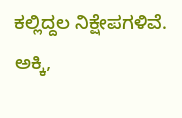ಕಲ್ಲಿದ್ದಲ ನಿಕ್ಷೇಪಗಳಿವೆ.  ಅಕ್ಕಿ,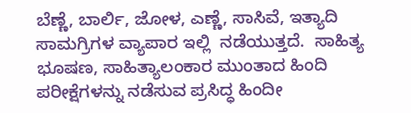ಬೆಣ್ಣೆ, ಬಾರ್ಲಿ, ಜೋಳ, ಎಣ್ಣೆ, ಸಾಸಿವೆ, ಇತ್ಯಾದಿ ಸಾಮಗ್ರಿಗಳ ವ್ಯಾಪಾರ ಇಲ್ಲಿ  ನಡೆಯುತ್ತದೆ.  ಸಾಹಿತ್ಯ ಭೂಷಣ, ಸಾಹಿತ್ಯಾಲಂಕಾರ ಮುಂತಾದ ಹಿಂದಿ ಪರೀಕ್ಷೆಗಳನ್ನು ನಡೆಸುವ ಪ್ರಸಿದ್ಧ ಹಿಂದೀ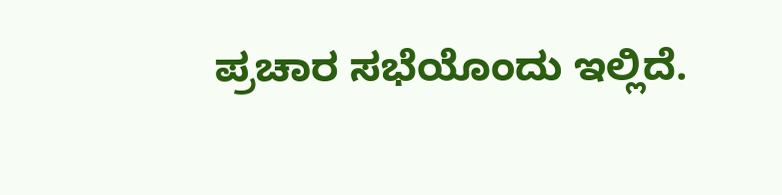ಪ್ರಚಾರ ಸಭೆಯೊಂದು ಇಲ್ಲಿದೆ.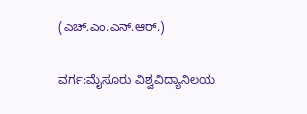(ಎಚ್.ಎಂ.ಎನ್.ಆರ್.)

ವರ್ಗ:ಮೈಸೂರು ವಿಶ್ವವಿದ್ಯಾನಿಲಯ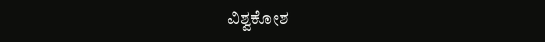ವಿಶ್ವಕೋಶ